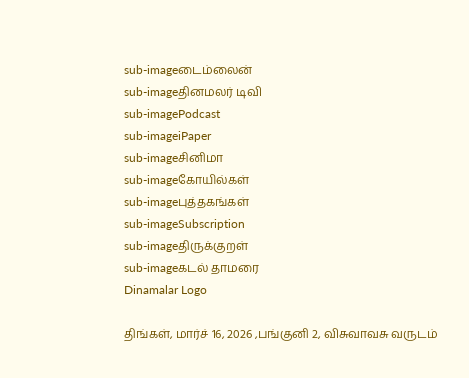sub-imageடைம்லைன்
sub-imageதினமலர் டிவி
sub-imagePodcast
sub-imageiPaper
sub-imageசினிமா
sub-imageகோயில்கள்
sub-imageபுத்தகங்கள்
sub-imageSubscription
sub-imageதிருக்குறள்
sub-imageகடல் தாமரை
Dinamalar Logo

திங்கள், மார்ச் 16, 2026 ,பங்குனி 2, விசுவாவசு வருடம்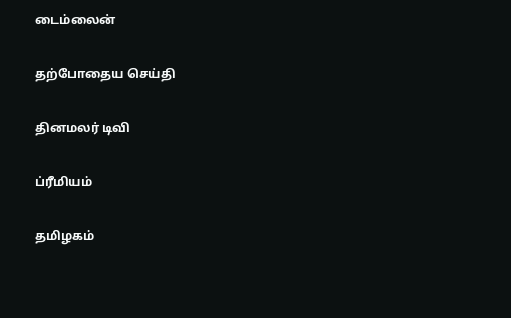டைம்லைன்


தற்போதைய செய்தி


தினமலர் டிவி


ப்ரீமியம்


தமிழகம்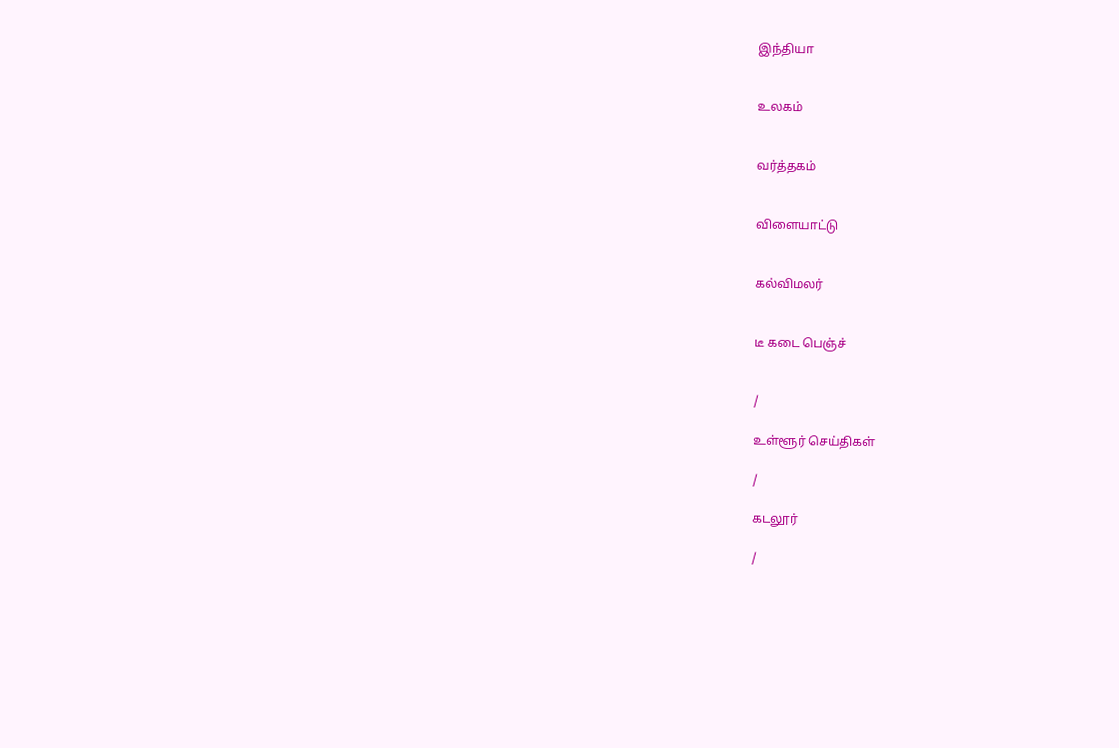இந்தியா


உலகம்


வர்த்தகம்


விளையாட்டு


கல்விமலர்


டீ கடை பெஞ்ச்


/

உள்ளூர் செய்திகள்

/

கடலூர்

/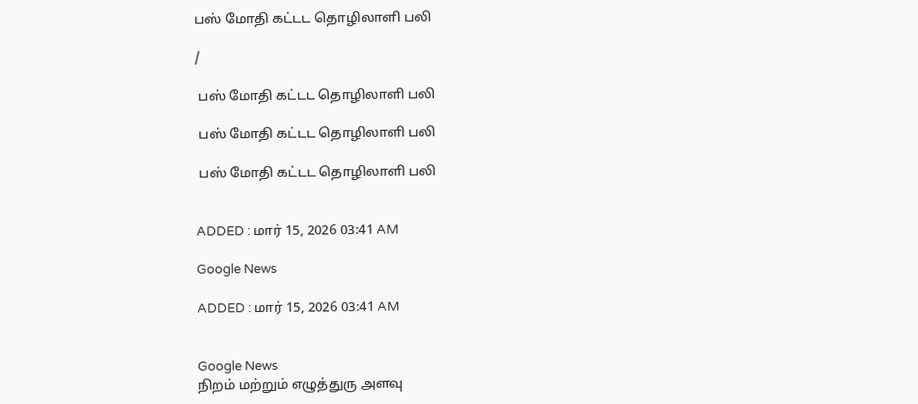பஸ் மோதி கட்டட தொழிலாளி பலி

/

 பஸ் மோதி கட்டட தொழிலாளி பலி

 பஸ் மோதி கட்டட தொழிலாளி பலி

 பஸ் மோதி கட்டட தொழிலாளி பலி


ADDED : மார் 15, 2026 03:41 AM

Google News

ADDED : மார் 15, 2026 03:41 AM


Google News
நிறம் மற்றும் எழுத்துரு அளவு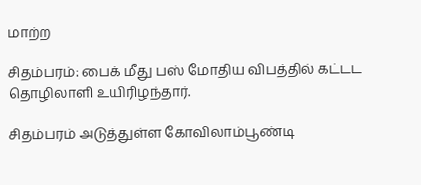மாற்ற

சிதம்பரம்: பைக் மீது பஸ் மோதிய விபத்தில் கட்டட தொழிலாளி உயிரிழந்தார்.

சிதம்பரம் அடுத்துள்ள கோவிலாம்பூண்டி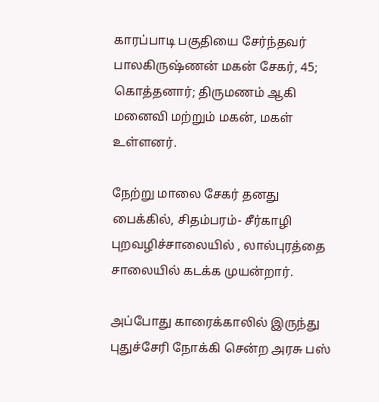காரப்பாடி பகுதியை சேர்ந்தவர் பாலகிருஷ்ணன் மகன் சேகர், 45; கொத்தனார்; திருமணம் ஆகி மனைவி மற்றும் மகன், மகள் உள்ளனர்.

நேற்று மாலை சேகர் தனது பைக்கில், சிதம்பரம்- சீர்காழி புறவழிச்சாலையில் , லால்புரத்தை சாலையில் கடக்க முயன்றார்.

அப்போது காரைக்காலில் இருந்து புதுச்சேரி நோக்கி சென்ற அரசு பஸ்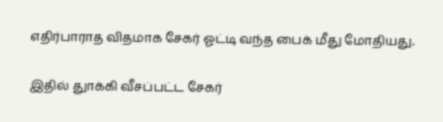எதிர்பாராத விதமாக சேகர் ஓட்டி வந்த பைக் மீது மோதியது.

இதில் துாக்கி வீசப்பட்ட சேகர்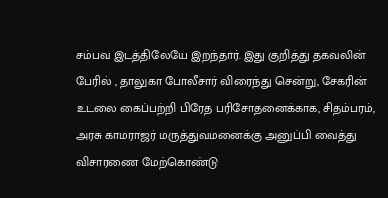சம்பவ இடத்திலேயே இறந்தார். இது குறித்து தகவலின் பேரில் , தாலுகா போலீசார் விரைந்து சென்று, சேகரின் உடலை கைப்பற்றி பிரேத பரிசோதனைக்காக, சிதம்பரம், அரசு காமராஜர் மருத்துவமனைக்கு அனுப்பி வைத்து விசாரணை மேற்கொண்டு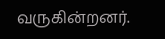வருகின்றனர்.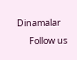Dinamalar
      Follow us